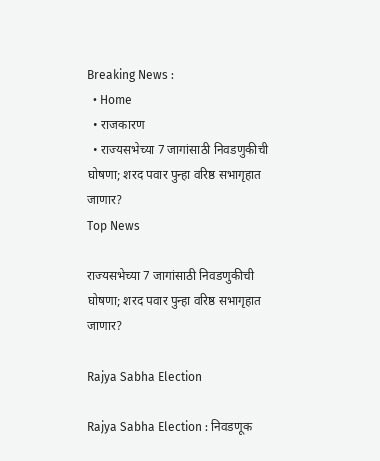Breaking News :
  • Home
  • राजकारण
  • राज्यसभेच्या 7 जागांसाठी निवडणुकीची घोषणा; शरद पवार पुन्हा वरिष्ठ सभागृहात जाणार?
Top News

राज्यसभेच्या 7 जागांसाठी निवडणुकीची घोषणा; शरद पवार पुन्हा वरिष्ठ सभागृहात जाणार?

Rajya Sabha Election

Rajya Sabha Election : निवडणूक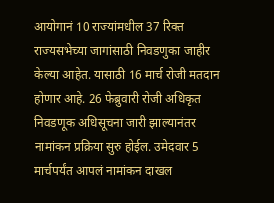आयोगानं 10 राज्यांमधील 37 रिक्त राज्यसभेच्या जागांसाठी निवडणुका जाहीर केल्या आहेत. यासाठी 16 मार्च रोजी मतदान होणार आहे. 26 फेब्रुवारी रोजी अधिकृत निवडणूक अधिसूचना जारी झाल्यानंतर नामांकन प्रक्रिया सुरु होईल. उमेदवार 5 मार्चपर्यंत आपलं नामांकन दाखल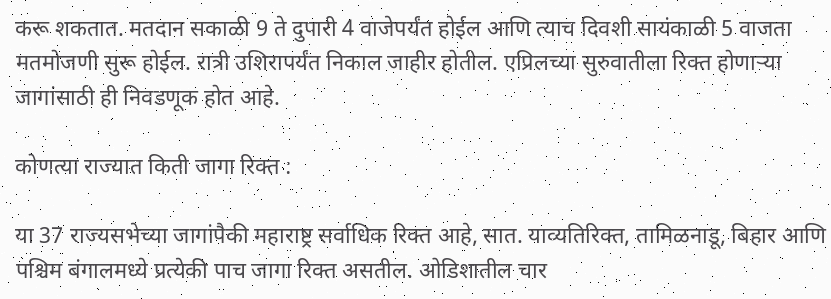करू शकतात. मतदान सकाळी 9 ते दुपारी 4 वाजेपर्यंत होईल आणि त्याच दिवशी सायंकाळी 5 वाजता मतमोजणी सुरू होईल. रात्री उशिरापर्यंत निकाल जाहीर होतील. एप्रिलच्या सुरुवातीला रिक्त होणाऱ्या जागांसाठी ही निवडणूक होत आहे.

कोणत्या राज्यात किती जागा रिक्त :

या 37 राज्यसभेच्या जागांपैकी महाराष्ट्र सर्वाधिक रिक्त आहे, सात. याव्यतिरिक्त, तामिळनाडू, बिहार आणि पश्चिम बंगालमध्ये प्रत्येकी पाच जागा रिक्त असतील. ओडिशातील चार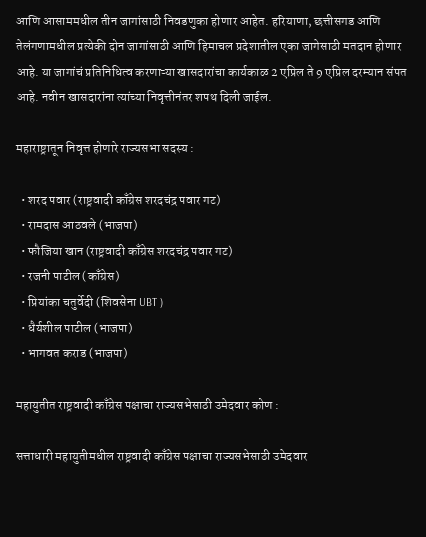आणि आसाममधील तीन जागांसाठी निवडणुका होणार आहेत. हरियाणा, छत्तीसगड आणि तेलंगणामधील प्रत्येकी दोन जागांसाठी आणि हिमाचल प्रदेशातील एका जागेसाठी मतदान होणार आहे. या जागांचं प्रतिनिधित्व करणाऱ्या खासदारांचा कार्यकाळ 2 एप्रिल ते 9 एप्रिल दरम्यान संपत आहे. नवीन खासदारांना त्यांच्या निवृत्तीनंतर शपथ दिली जाईल.

महाराष्ट्रातून निवृत्त होणारे राज्यसभा सदस्य :

  • शरद पवार (राष्ट्रवादी काँग्रेस शरदचंद्र पवार गट)
  • रामदास आठवले (भाजपा)
  • फौजिया खान (राष्ट्रवादी काँग्रेस शरदचंद्र पवार गट)
  • रजनी पाटील (काँग्रेस)
  • प्रियांका चतुर्वेदी (शिवसेना UBT )
  • धैर्यशील पाटील (भाजपा)
  • भागवत कराड (भाजपा)

महायुतीत राष्ट्रवादी काँग्रेस पक्षाचा राज्यसभेसाठी उमेदवार कोण :

सत्ताधारी महायुतीमधील राष्ट्रवादी काँग्रेस पक्षाचा राज्यसभेसाठी उमेदवार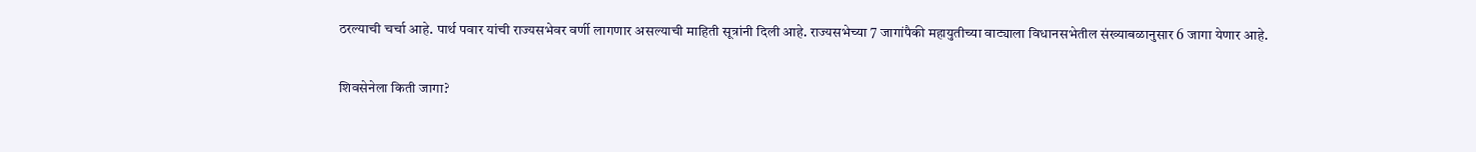ठरल्याची चर्चा आहे. पार्थ पवार यांची राज्यसभेवर वर्णी लागणार असल्याची माहिती सूत्रांनी दिली आहे. राज्यसभेच्या 7 जागांपैकी महायुतीच्या वाट्याला विधानसभेतील संख्याबळानुसार 6 जागा येणार आहे.

शिवसेनेला किती जागा?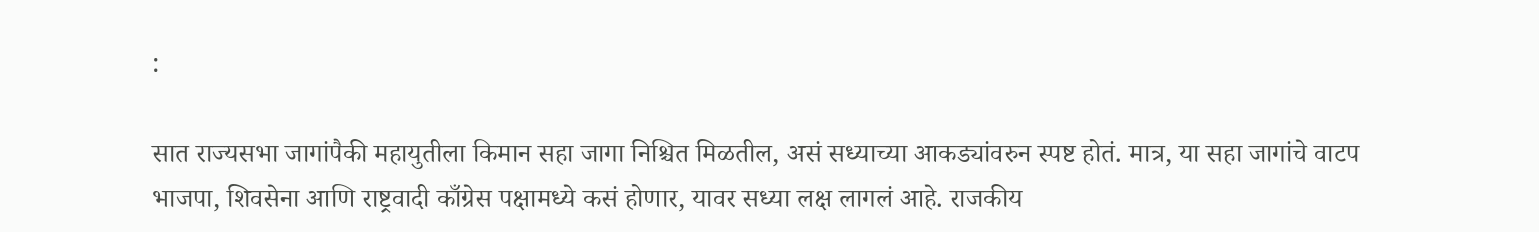:

सात राज्यसभा जागांपैकी महायुतीला किमान सहा जागा निश्चित मिळतील, असं सध्याच्या आकड्यांवरुन स्पष्ट होतं. मात्र, या सहा जागांचे वाटप भाजपा, शिवसेना आणि राष्ट्रवादी काँग्रेस पक्षामध्ये कसं होणार, यावर सध्या लक्ष लागलं आहे. राजकीय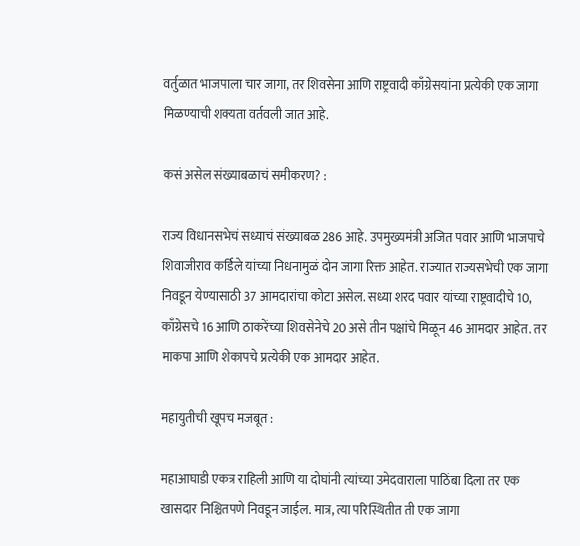वर्तुळात भाजपाला चार जागा, तर शिवसेना आणि राष्ट्रवादी काँग्रेसयांना प्रत्येकी एक जागा मिळण्याची शक्यता वर्तवली जात आहे.

कसं असेल संख्याबळाचं समीकरण? :

राज्य विधानसभेचं सध्याचं संख्याबळ 286 आहे. उपमुख्यमंत्री अजित पवार आणि भाजपाचे शिवाजीराव कर्डिले यांच्या निधनामुळं दोन जागा रिक्त आहेत. राज्यात राज्यसभेची एक जागा निवडून येण्यासाठी 37 आमदारांचा कोटा असेल. सध्या शरद पवार यांच्या राष्ट्रवादीचे 10, काँग्रेसचे 16 आणि ठाकरेंच्या शिवसेनेचे 20 असे तीन पक्षांचे मिळून 46 आमदार आहेत. तर माकपा आणि शेकापचे प्रत्येकी एक आमदार आहेत.

महायुतीची खूपच मजबूत :

महाआघाडी एकत्र राहिली आणि या दोघांनी त्यांच्या उमेदवाराला पाठिंबा दिला तर एक खासदार निश्चितपणे निवडून जाईल. मात्र, त्या परिस्थितीत ती एक जागा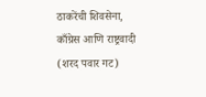ठाकरेंची शिवसेना, काँग्रेस आणि राष्ट्रवादी (शरद पवार गट)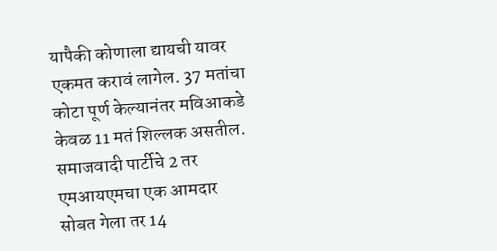यापैकी कोणाला द्यायची यावर एकमत करावं लागेल. 37 मतांचा कोटा पूर्ण केल्यानंतर मविआकडे केवळ 11 मतं शिल्लक असतील. समाजवादी पार्टीचे 2 तर एमआयएमचा एक आमदार सोबत गेला तर 14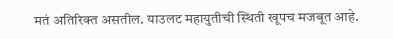मतं अतिरिक्त असतील. याउलट महायुतीची स्थिती खूपच मजबूत आहे.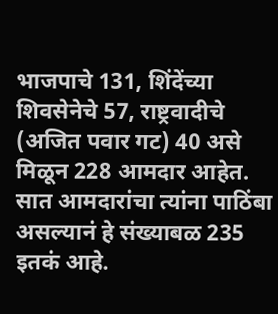भाजपाचे 131, शिंदेंच्या शिवसेनेचे 57, राष्ट्रवादीचे (अजित पवार गट) 40 असे मिळून 228 आमदार आहेत. सात आमदारांचा त्यांना पाठिंबा असल्यानं हे संख्याबळ 235 इतकं आहे.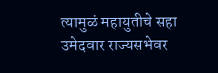त्यामुळं महायुतीचे सहा उमेदवार राज्यसभेवर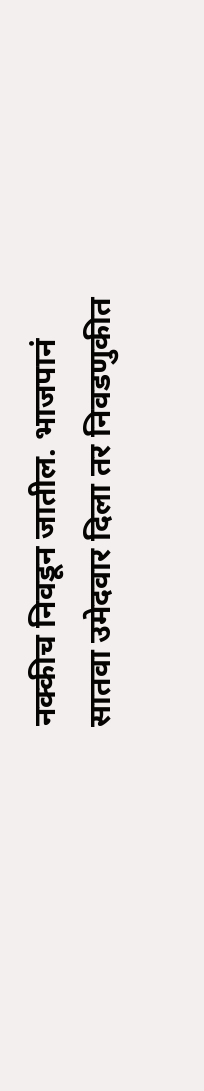नक्कीच निवडून जातील. भाजपानं सातवा उमेदवार दिला तर निवडणुकीत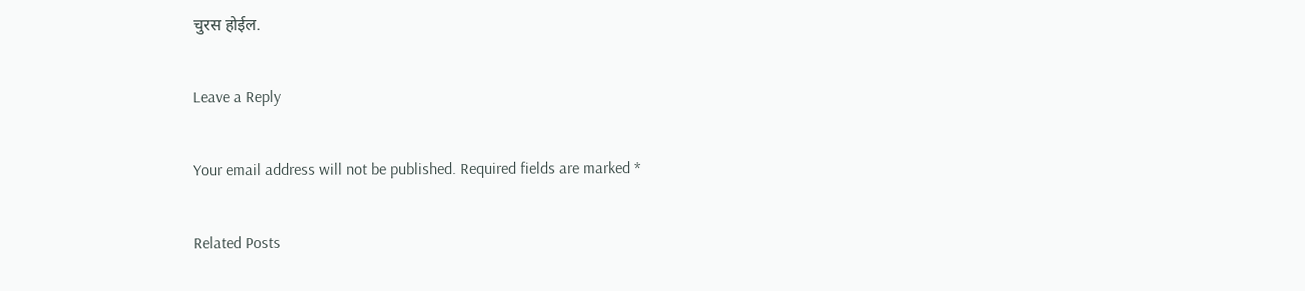चुरस होईल.

Leave a Reply

Your email address will not be published. Required fields are marked *

Related Posts